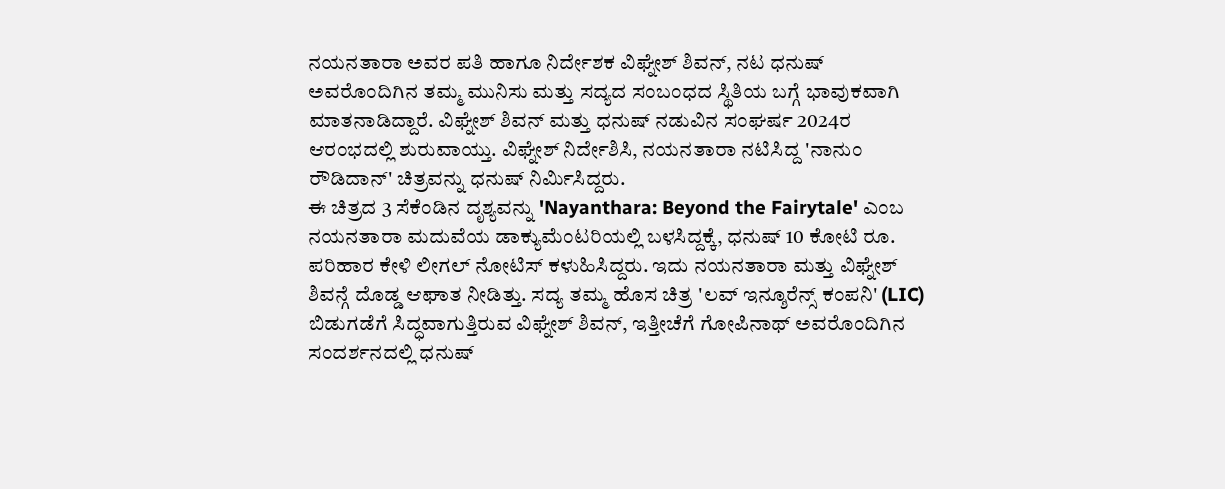ನಯನತಾರಾ ಅವರ ಪತಿ ಹಾಗೂ ನಿರ್ದೇಶಕ ವಿಘ್ನೇಶ್ ಶಿವನ್, ನಟ ಧನುಷ್ ಅವರೊಂದಿಗಿನ ತಮ್ಮ ಮುನಿಸು ಮತ್ತು ಸದ್ಯದ ಸಂಬಂಧದ ಸ್ಥಿತಿಯ ಬಗ್ಗೆ ಭಾವುಕವಾಗಿ ಮಾತನಾಡಿದ್ದಾರೆ. ವಿಘ್ನೇಶ್ ಶಿವನ್ ಮತ್ತು ಧನುಷ್ ನಡುವಿನ ಸಂಘರ್ಷ 2024ರ ಆರಂಭದಲ್ಲಿ ಶುರುವಾಯ್ತು. ವಿಘ್ನೇಶ್ ನಿರ್ದೇಶಿಸಿ, ನಯನತಾರಾ ನಟಿಸಿದ್ದ 'ನಾನುಂ ರೌಡಿದಾನ್' ಚಿತ್ರವನ್ನು ಧನುಷ್ ನಿರ್ಮಿಸಿದ್ದರು.
ಈ ಚಿತ್ರದ 3 ಸೆಕೆಂಡಿನ ದೃಶ್ಯವನ್ನು 'Nayanthara: Beyond the Fairytale' ಎಂಬ ನಯನತಾರಾ ಮದುವೆಯ ಡಾಕ್ಯುಮೆಂಟರಿಯಲ್ಲಿ ಬಳಸಿದ್ದಕ್ಕೆ, ಧನುಷ್ 10 ಕೋಟಿ ರೂ. ಪರಿಹಾರ ಕೇಳಿ ಲೀಗಲ್ ನೋಟಿಸ್ ಕಳುಹಿಸಿದ್ದರು. ಇದು ನಯನತಾರಾ ಮತ್ತು ವಿಘ್ನೇಶ್ ಶಿವನ್ಗೆ ದೊಡ್ಡ ಆಘಾತ ನೀಡಿತ್ತು. ಸದ್ಯ ತಮ್ಮ ಹೊಸ ಚಿತ್ರ 'ಲವ್ ಇನ್ಶೂರೆನ್ಸ್ ಕಂಪನಿ' (LIC) ಬಿಡುಗಡೆಗೆ ಸಿದ್ಧವಾಗುತ್ತಿರುವ ವಿಘ್ನೇಶ್ ಶಿವನ್, ಇತ್ತೀಚೆಗೆ ಗೋಪಿನಾಥ್ ಅವರೊಂದಿಗಿನ ಸಂದರ್ಶನದಲ್ಲಿ ಧನುಷ್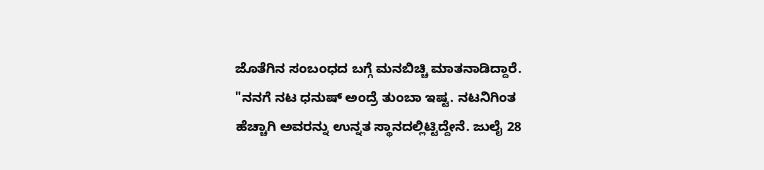ಜೊತೆಗಿನ ಸಂಬಂಧದ ಬಗ್ಗೆ ಮನಬಿಚ್ಚಿ ಮಾತನಾಡಿದ್ದಾರೆ.
"ನನಗೆ ನಟ ಧನುಷ್ ಅಂದ್ರೆ ತುಂಬಾ ಇಷ್ಟ. ನಟನಿಗಿಂತ ಹೆಚ್ಚಾಗಿ ಅವರನ್ನು ಉನ್ನತ ಸ್ಥಾನದಲ್ಲಿಟ್ಟಿದ್ದೇನೆ. ಜುಲೈ 28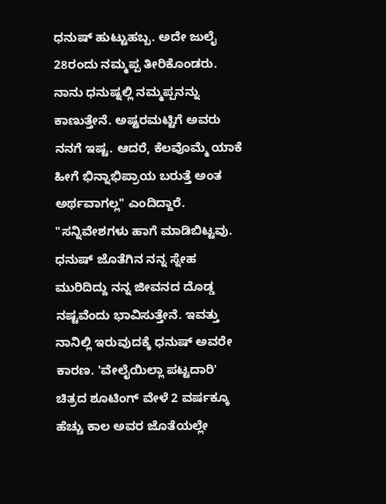ಧನುಷ್ ಹುಟ್ಟುಹಬ್ಬ. ಅದೇ ಜುಲೈ 28ರಂದು ನಮ್ಮಪ್ಪ ತೀರಿಕೊಂಡರು. ನಾನು ಧನುಷ್ನಲ್ಲಿ ನಮ್ಮಪ್ಪನನ್ನು ಕಾಣುತ್ತೇನೆ. ಅಷ್ಟರಮಟ್ಟಿಗೆ ಅವರು ನನಗೆ ಇಷ್ಟ. ಆದರೆ, ಕೆಲವೊಮ್ಮೆ ಯಾಕೆ ಹೀಗೆ ಭಿನ್ನಾಭಿಪ್ರಾಯ ಬರುತ್ತೆ ಅಂತ ಅರ್ಥವಾಗಲ್ಲ" ಎಂದಿದ್ದಾರೆ.
"ಸನ್ನಿವೇಶಗಳು ಹಾಗೆ ಮಾಡಿಬಿಟ್ಟವು. ಧನುಷ್ ಜೊತೆಗಿನ ನನ್ನ ಸ್ನೇಹ ಮುರಿದಿದ್ದು ನನ್ನ ಜೀವನದ ದೊಡ್ಡ ನಷ್ಟವೆಂದು ಭಾವಿಸುತ್ತೇನೆ. ಇವತ್ತು ನಾನಿಲ್ಲಿ ಇರುವುದಕ್ಕೆ ಧನುಷ್ ಅವರೇ ಕಾರಣ. 'ವೇಲೈಯಿಲ್ಲಾ ಪಟ್ಟದಾರಿ' ಚಿತ್ರದ ಶೂಟಿಂಗ್ ವೇಳೆ 2 ವರ್ಷಕ್ಕೂ ಹೆಚ್ಚು ಕಾಲ ಅವರ ಜೊತೆಯಲ್ಲೇ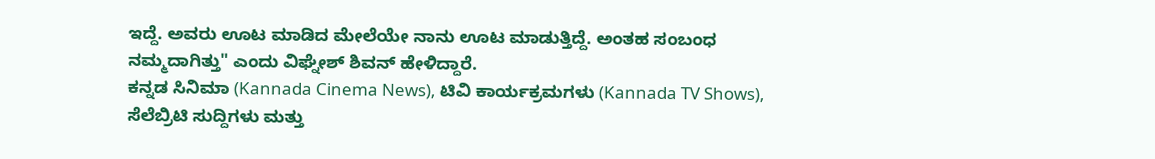ಇದ್ದೆ. ಅವರು ಊಟ ಮಾಡಿದ ಮೇಲೆಯೇ ನಾನು ಊಟ ಮಾಡುತ್ತಿದ್ದೆ. ಅಂತಹ ಸಂಬಂಧ ನಮ್ಮದಾಗಿತ್ತು" ಎಂದು ವಿಘ್ನೇಶ್ ಶಿವನ್ ಹೇಳಿದ್ದಾರೆ.
ಕನ್ನಡ ಸಿನಿಮಾ (Kannada Cinema News), ಟಿವಿ ಕಾರ್ಯಕ್ರಮಗಳು (Kannada TV Shows), ಸೆಲೆಬ್ರಿಟಿ ಸುದ್ದಿಗಳು ಮತ್ತು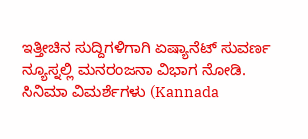ಇತ್ತೀಚಿನ ಸುದ್ದಿಗಳಿಗಾಗಿ ಏಷ್ಯಾನೆಟ್ ಸುವರ್ಣ ನ್ಯೂಸ್ನಲ್ಲಿ ಮನರಂಜನಾ ವಿಭಾಗ ನೋಡಿ. ಸಿನಿಮಾ ವಿಮರ್ಶೆಗಳು (Kannada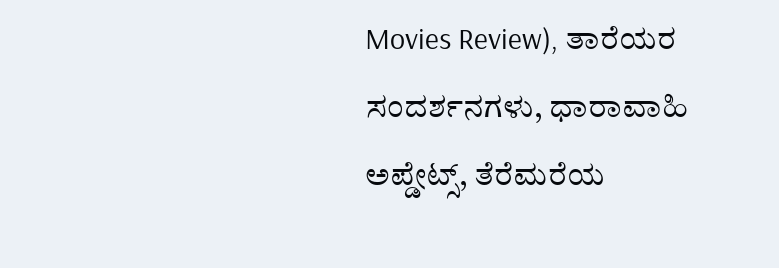Movies Review), ತಾರೆಯರ ಸಂದರ್ಶನಗಳು, ಧಾರಾವಾಹಿ ಅಪ್ಡೇಟ್ಸ್, ತೆರೆಮರೆಯ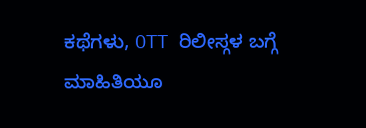ಕಥೆಗಳು, OTT ರಿಲೀಸ್ಗಳ ಬಗ್ಗೆ ಮಾಹಿತಿಯೂ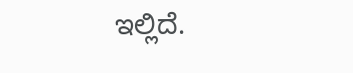ಇಲ್ಲಿದೆ.